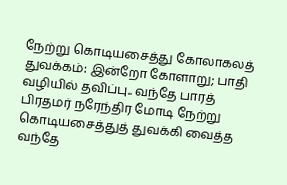நேற்று கொடியசைத்து கோலாகலத் துவக்கம்: இன்றோ கோளாறு; பாதி வழியில் தவிப்பு.. வந்தே பாரத்
பிரதமர் நரேந்திர மோடி நேற்று கொடியசைத்துத் துவக்கி வைத்த வந்தே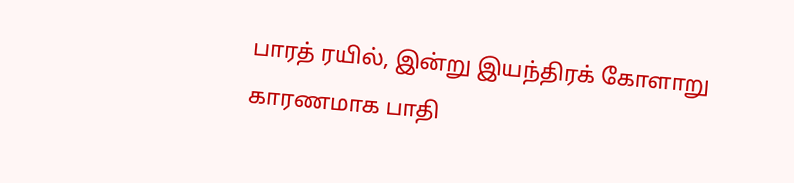பாரத் ரயில், இன்று இயந்திரக் கோளாறு காரணமாக பாதி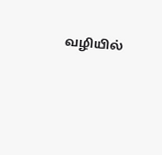வழியில்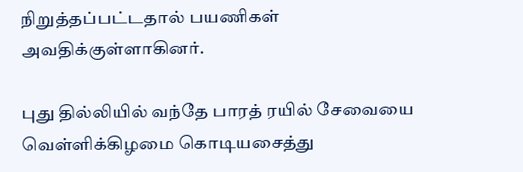நிறுத்தப்பட்டதால் பயணிகள் அவதிக்குள்ளாகினர்.

புது தில்லியில் வந்தே பாரத் ரயில் சேவையை வெள்ளிக்கிழமை கொடியசைத்து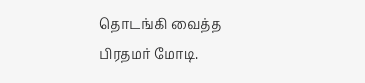தொடங்கி வைத்த பிரதமர் மோடி.